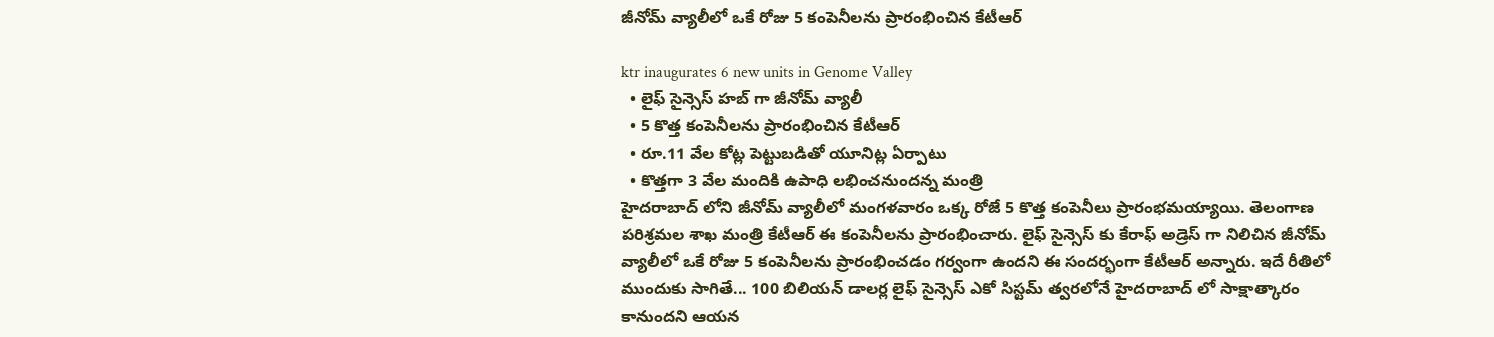జీనోమ్ వ్యాలీలో ఒకే రోజు 5 కంపెనీలను ప్రారంభించిన కేటీఆర్

ktr inaugurates 6 new units in Genome Valley
  • లైఫ్ సైన్సెస్ హబ్ గా జీనోమ్ వ్యాలీ
  • 5 కొత్త కంపెనీలను ప్రారంభించిన కేటీఆర్
  • రూ.11 వేల కోట్ల పెట్టుబడితో యూనిట్ల ఏర్పాటు
  • కొత్తగా 3 వేల మందికి ఉపాధి లభించనుందన్న మంత్రి
హైదరాబాద్ లోని జీనోమ్ వ్యాలీలో మంగళవారం ఒక్క రోజే 5 కొత్త కంపెనీలు ప్రారంభమయ్యాయి. తెలంగాణ పరిశ్రమల శాఖ మంత్రి కేటీఆర్ ఈ కంపెనీలను ప్రారంభించారు. లైఫ్ సైన్సెస్ కు కేరాఫ్ అడ్రెస్ గా నిలిచిన జీనోమ్ వ్యాలీలో ఒకే రోజు 5 కంపెనీలను ప్రారంభించడం గర్వంగా ఉందని ఈ సందర్భంగా కేటీఆర్ అన్నారు. ఇదే రీతిలో ముందుకు సాగితే... 100 బిలియన్ డాలర్ల లైఫ్ సైన్సెస్ ఎకో సిస్టమ్ త్వరలోనే హైదరాబాద్ లో సాక్షాత్కారం కానుందని ఆయన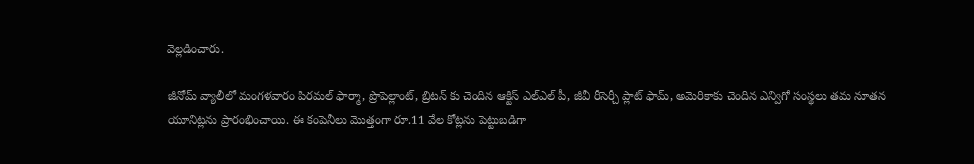వెల్లడించారు.

జీనోమ్ వ్యాలీలో మంగళవారం పిరమల్ ఫార్మా, ప్రొపెల్లాంట్, బ్రిటన్ కు చెందిన ఆక్టిస్ ఎల్ఎల్ పీ, జీవీ రీసెర్చీ ప్లాట్ ఫామ్, అమెరికాకు చెందిన ఎన్విగో సంస్థలు తమ నూతన యూనిట్లను ప్రారంభించాయి. ఈ కంపెనీలు మొత్తంగా రూ.11 వేల కోట్లను పెట్టుబడిగా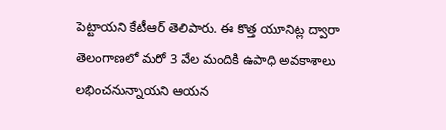పెట్టాయని కేటీఆర్ తెలిపారు. ఈ కొత్త యూనిట్ల ద్వారా తెలంగాణలో మరో 3 వేల మందికి ఉపాధి అవకాశాలు లభించనున్నాయని ఆయన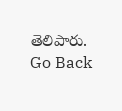తెలిపారు.
Go Back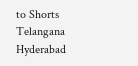to Shorts
Telangana
Hyderabad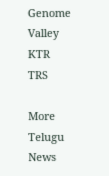Genome Valley
KTR
TRS

More Telugu News